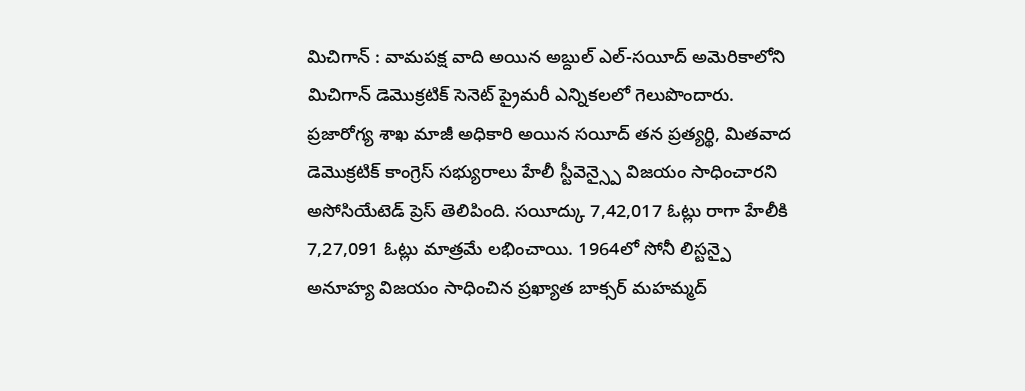మిచిగాన్ : వామపక్ష వాది అయిన అబ్దుల్ ఎల్-సయీద్ అమెరికాలోని మిచిగాన్ డెమొక్రటిక్ సెనెట్ ప్రైమరీ ఎన్నికలలో గెలుపొందారు. ప్రజారోగ్య శాఖ మాజీ అధికారి అయిన సయీద్ తన ప్రత్యర్థి, మితవాద డెమొక్రటిక్ కాంగ్రెస్ సభ్యురాలు హేలీ స్టీవెన్స్పై విజయం సాధించారని అసోసియేటెడ్ ప్రెస్ తెలిపింది. సయీద్కు 7,42,017 ఓట్లు రాగా హేలీకి 7,27,091 ఓట్లు మాత్రమే లభించాయి. 1964లో సోనీ లిస్టన్పై అనూహ్య విజయం సాధించిన ప్రఖ్యాత బాక్సర్ మహమ్మద్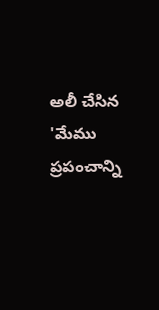అలీ చేసిన 'మేము ప్రపంచాన్ని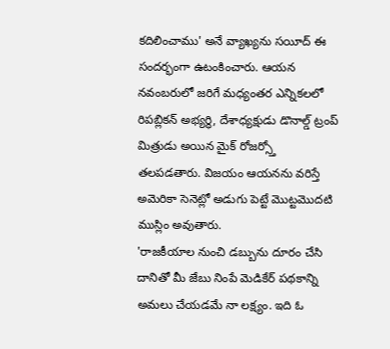కదిలించాము' అనే వ్యాఖ్యను సయీద్ ఈ సందర్భంగా ఉటంకించారు. ఆయన నవంబరులో జరిగే మధ్యంతర ఎన్నికలలో రిపబ్లికన్ అభ్యర్థి, దేశాధ్యక్షుడు డొనాల్డ్ ట్రంప్ మిత్రుడు అయిన మైక్ రోజర్స్తో తలపడతారు. విజయం ఆయనను వరిస్తే అమెరికా సెనెట్లో అడుగు పెట్టే మొట్టమొదటి ముస్లిం అవుతారు.
'రాజకీయాల నుంచి డబ్బును దూరం చేసి దానితో మీ జేబు నింపే మెడికేర్ పథకాన్ని అమలు చేయడమే నా లక్ష్యం. ఇది ఓ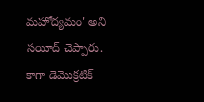మహోద్యమం' అని సయీద్ చెప్పారు. కాగా డెమొక్రటిక్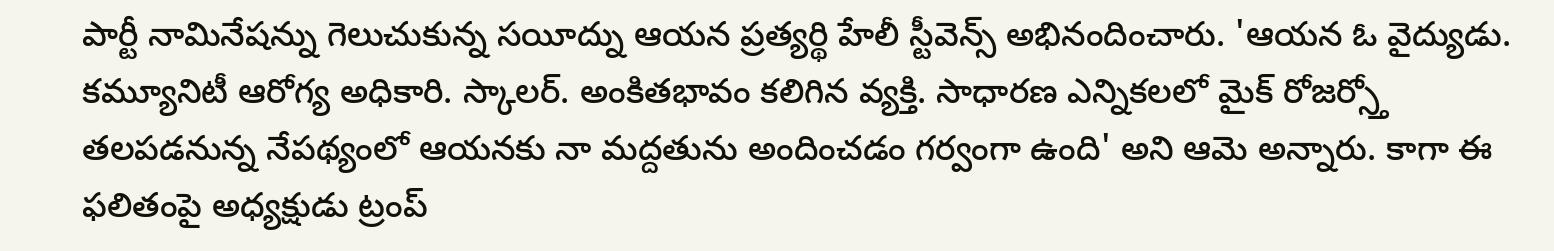పార్టీ నామినేషన్ను గెలుచుకున్న సయీద్ను ఆయన ప్రత్యర్థి హేలీ స్టీవెన్స్ అభినందించారు. 'ఆయన ఓ వైద్యుడు. కమ్యూనిటీ ఆరోగ్య అధికారి. స్కాలర్. అంకితభావం కలిగిన వ్యక్తి. సాధారణ ఎన్నికలలో మైక్ రోజర్స్తో తలపడనున్న నేపథ్యంలో ఆయనకు నా మద్దతును అందించడం గర్వంగా ఉంది' అని ఆమె అన్నారు. కాగా ఈ ఫలితంపై అధ్యక్షుడు ట్రంప్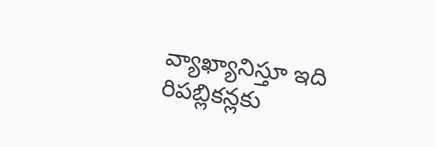వ్యాఖ్యానిస్తూ ఇది రిపబ్లికన్లకు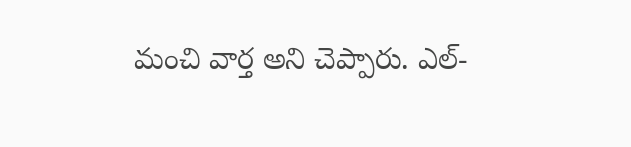మంచి వార్త అని చెప్పారు. ఎల్-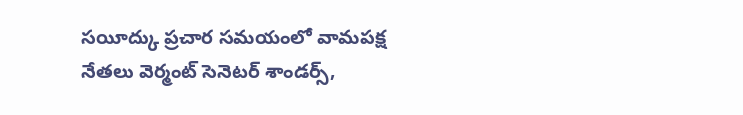సయీద్కు ప్రచార సమయంలో వామపక్ష నేతలు వెర్మంట్ సెనెటర్ శాండర్స్,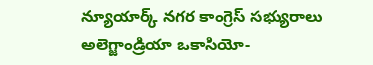న్యూయార్క్ నగర కాంగ్రెస్ సభ్యురాలు అలెగ్జాండ్రియా ఒకాసియో-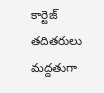కార్టెజ్ తదితరులు మద్దతుగా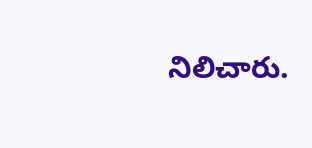నిలిచారు.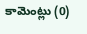కామెంట్లు (0)